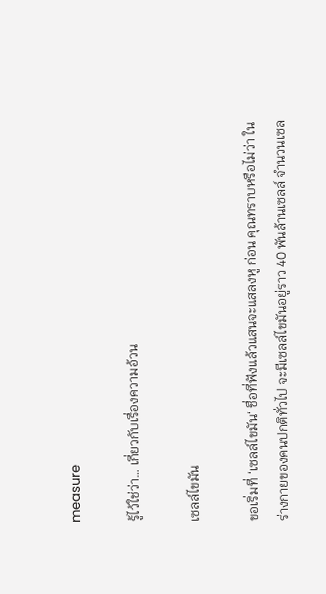measure

รู้ไว้ใช่ว่า… เกี่ยวกับเรื่องความอ้วน

เซลล์ไขมัน

ขอเริ่มที่ ‘เซลล์ไขมัน‘ ชื่อที่ฟังแล้วแสนจะแสลงหู ก่อน คุณทราบหรือไม่ว่า ในร่างกายของคนปกติทั่วไป จะมีเซลล์ไขมันอยู่ราว 40 พันล้านเซลล์ จำนวนเซล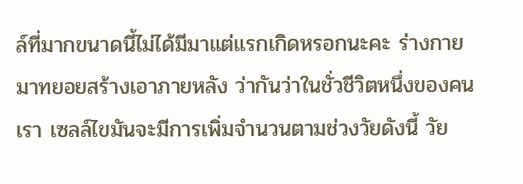ล์ที่มากขนาดนี้ไม่ได้มีมาแต่แรกเกิดหรอกนะคะ ร่างกายมาทยอยสร้างเอาภายหลัง ว่ากันว่าในชั่วชีวิตหนึ่งของคนเรา เซลล์ไขมันจะมีการเพิ่มจำนวนตามช่วงวัยดังนี้ วัย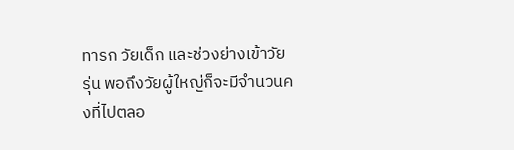ทารก วัยเด็ก และช่วงย่างเข้าวัยรุ่น พอถึงวัยผู้ใหญ่ก็จะมีจำนวนคงที่ไปตลอ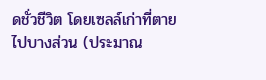ดชั่วชีวิต โดยเซลล์เก่าที่ตายไปบางส่วน (ประมาณ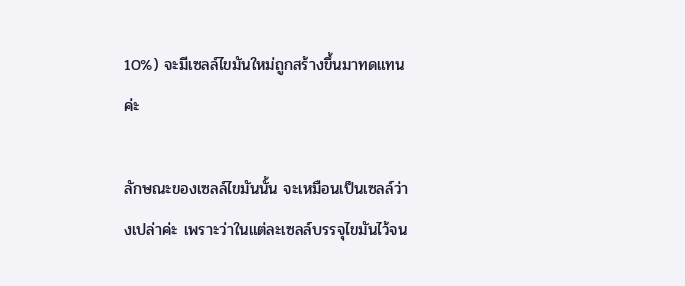10%) จะมีเซลล์ไขมันใหม่ถูกสร้างขึ้นมาทดแทนค่ะ

ลักษณะของเซลล์ไขมันนั้น จะเหมือนเป็นเซลล์ว่างเปล่าค่ะ เพราะว่าในแต่ละเซลล์บรรจุไขมันไว้จน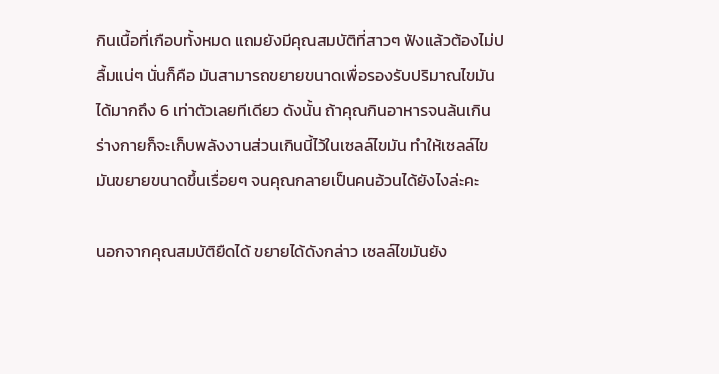กินเนื้อที่เกือบทั้งหมด แถมยังมีคุณสมบัติที่สาวๆ ฟังแล้วต้องไม่ปลื้มแน่ๆ นั่นก็คือ มันสามารถขยายขนาดเพื่อรองรับปริมาณไขมันได้มากถึง 6 เท่าตัวเลยทีเดียว ดังนั้น ถ้าคุณกินอาหารจนล้นเกิน ร่างกายก็จะเก็บพลังงานส่วนเกินนี้ไว้ในเซลล์ไขมัน ทำให้เซลล์ไขมันขยายขนาดขึ้นเรื่อยๆ จนคุณกลายเป็นคนอ้วนได้ยังไงล่ะคะ

นอกจากคุณสมบัติยืดได้ ขยายได้ดังกล่าว เซลล์ไขมันยัง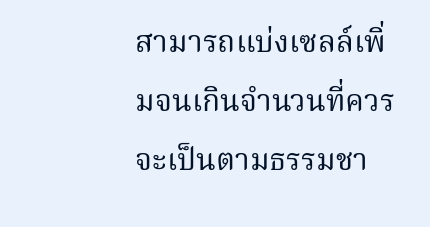สามารถแบ่งเซลล์เพิ่มจนเกินจำนวนที่ควรจะเป็นตามธรรมชา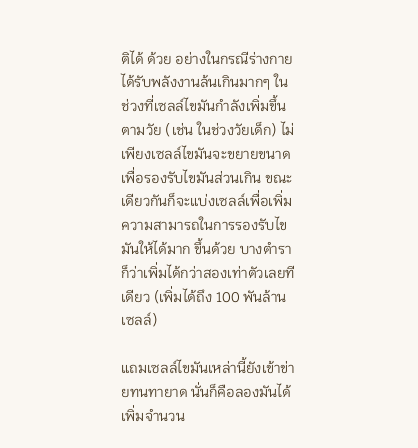ติได้ ด้วย อย่างในกรณีร่างกายได้รับพลังงานล้นเกินมากๆ ในช่วงที่เซลล์ไขมันกำลังเพิ่มขึ้นตามวัย (เช่น ในช่วงวัยเด็ก) ไม่เพียงเซลล์ไขมันจะขยายขนาด เพื่อรองรับไขมันส่วนเกิน ขณะเดียวกันก็จะแบ่งเซลล์เพื่อเพิ่มความสามารถในการรองรับไขมันให้ได้มาก ขึ้นด้วย บางตำราก็ว่าเพิ่มได้กว่าสองเท่าตัวเลยทีเดียว (เพิ่มได้ถึง 100 พันล้านเซลล์)

แถมเซลล์ไขมันเหล่านี้ยังเข้าข่ายทนทายาด นั่นก็คือลองมันได้เพิ่มจำนวน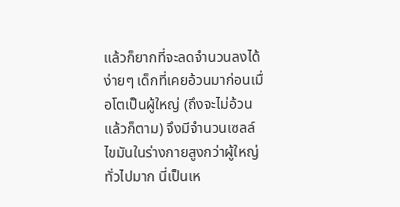แล้วก็ยากที่จะลดจำนวนลงได้ง่ายๆ เด็กที่เคยอ้วนมาก่อนเมื่อโตเป็นผู้ใหญ่ (ถึงจะไม่อ้วนแล้วก็ตาม) จึงมีจำนวนเซลล์ไขมันในร่างกายสูงกว่าผู้ใหญ่ทั่วไปมาก นี่เป็นเห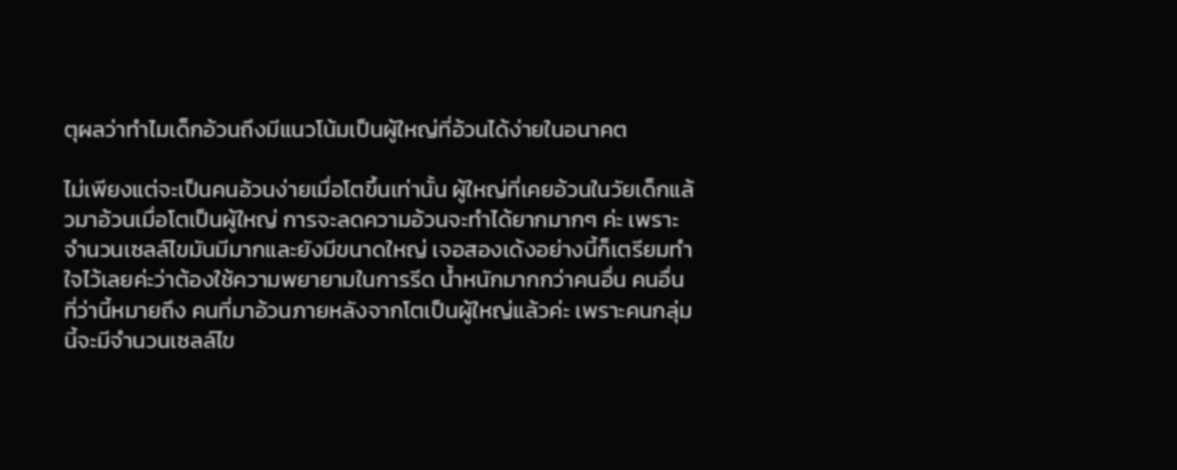ตุผลว่าทำไมเด็กอ้วนถึงมีแนวโน้มเป็นผู้ใหญ่ที่อ้วนได้ง่ายในอนาคต

ไม่เพียงแต่จะเป็นคนอ้วนง่ายเมื่อโตขึ้นเท่านั้น ผู้ใหญ่ที่เคยอ้วนในวัยเด็กแล้วมาอ้วนเมื่อโตเป็นผู้ใหญ่ การจะลดความอ้วนจะทำได้ยากมากๆ ค่ะ เพราะจำนวนเซลล์ไขมันมีมากและยังมีขนาดใหญ่ เจอสองเด้งอย่างนี้ก็เตรียมทำใจไว้เลยค่ะว่าต้องใช้ความพยายามในการรีด น้ำหนักมากกว่าคนอื่น คนอื่นที่ว่านี้หมายถึง คนที่มาอ้วนภายหลังจากโตเป็นผู้ใหญ่แล้วค่ะ เพราะคนกลุ่มนี้จะมีจำนวนเซลล์ไข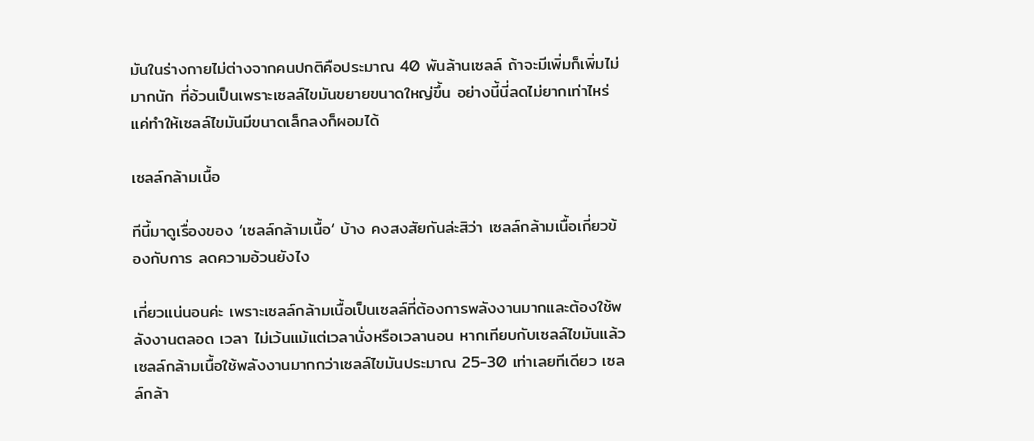มันในร่างกายไม่ต่างจากคนปกติคือประมาณ 40 พันล้านเซลล์ ถ้าจะมีเพิ่มก็เพิ่มไม่มากนัก ที่อ้วนเป็นเพราะเซลล์ไขมันขยายขนาดใหญ่ขึ้น อย่างนี้นี่ลดไม่ยากเท่าไหร่ แค่ทำให้เซลล์ไขมันมีขนาดเล็กลงก็ผอมได้

เซลล์กล้ามเนื้อ

ทีนี้มาดูเรื่องของ ‘เซลล์กล้ามเนื้อ‘ บ้าง คงสงสัยกันล่ะสิว่า เซลล์กล้ามเนื้อเกี่ยวข้องกับการ ลดความอ้วนยังไง

เกี่ยวแน่นอนค่ะ เพราะเซลล์กล้ามเนื้อเป็นเซลล์ที่ต้องการพลังงานมากและต้องใช้พลังงานตลอด เวลา ไม่เว้นแม้แต่เวลานั่งหรือเวลานอน หากเทียบกับเซลล์ไขมันแล้ว เซลล์กล้ามเนื้อใช้พลังงานมากกว่าเซลล์ไขมันประมาณ 25-30 เท่าเลยทีเดียว เซลล์กล้า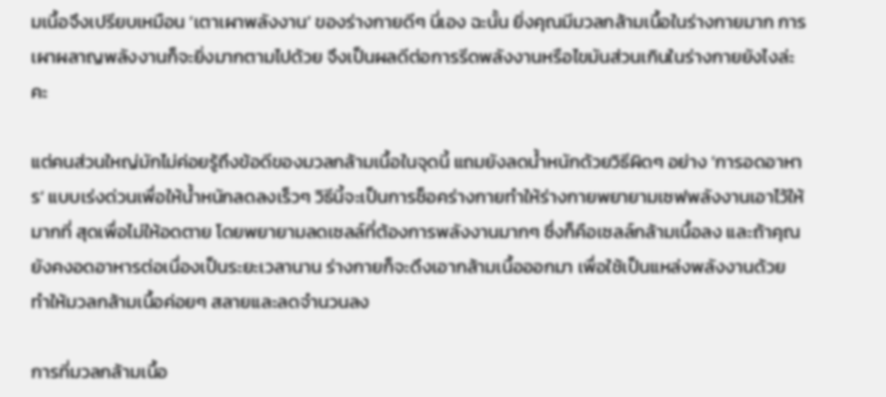มเนื้อจึงเปรียบเหมือน ‘เตาเผาพลังงาน’ ของร่างกายดีๆ นี่เอง ฉะนั้น ยิ่งคุณมีมวลกล้ามเนื้อในร่างกายมาก การเผาผลาญพลังงานก็จะยิ่งมากตามไปด้วย จึงเป็นผลดีต่อการรีดพลังงานหรือไขมันส่วนเกินในร่างกายยังไงล่ะคะ

แต่คนส่วนใหญ่มักไม่ค่อยรู้ถึงข้อดีของมวลกล้ามเนื้อในจุดนี้ แถมยังลดน้ำหนักด้วยวิธีผิดๆ อย่าง ‘การอดอาหาร‘ แบบเร่งด่วนเพื่อให้น้ำหนักลดลงเร็วๆ วิธีนี้จะเป็นการช็อคร่างกายทำให้ร่างกายพยายามเซฟพลังงานเอาไว้ให้มากที่ สุดเพื่อไม่ให้อดตาย โดยพยายามลดเซลล์ที่ต้องการพลังงานมากๆ ซึ่งก็คือเซลล์กล้ามเนื้อลง และถ้าคุณยังคงอดอาหารต่อเนื่องเป็นระยะเวลานาน ร่างกายก็จะดึงเอากล้ามเนื้อออกมา เพื่อใช้เป็นแหล่งพลังงานด้วย ทำให้มวลกล้ามเนื้อค่อยๆ สลายและลดจำนวนลง

การที่มวลกล้ามเนื้อ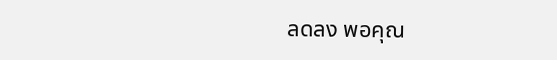ลดลง พอคุณ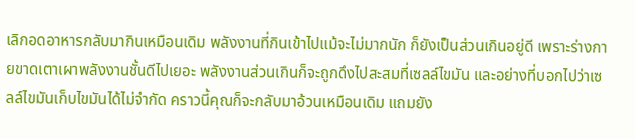เลิกอดอาหารกลับมากินเหมือนเดิม พลังงานที่กินเข้าไปแม้จะไม่มากนัก ก็ยังเป็นส่วนเกินอยู่ดี เพราะร่างกายขาดเตาเผาพลังงานชั้นดีไปเยอะ พลังงานส่วนเกินก็จะถูกดึงไปสะสมที่เซลล์ไขมัน และอย่างที่บอกไปว่าเซลล์ไขมันเก็บไขมันได้ไม่จำกัด คราวนี้คุณก็จะกลับมาอ้วนเหมือนเดิม แถมยัง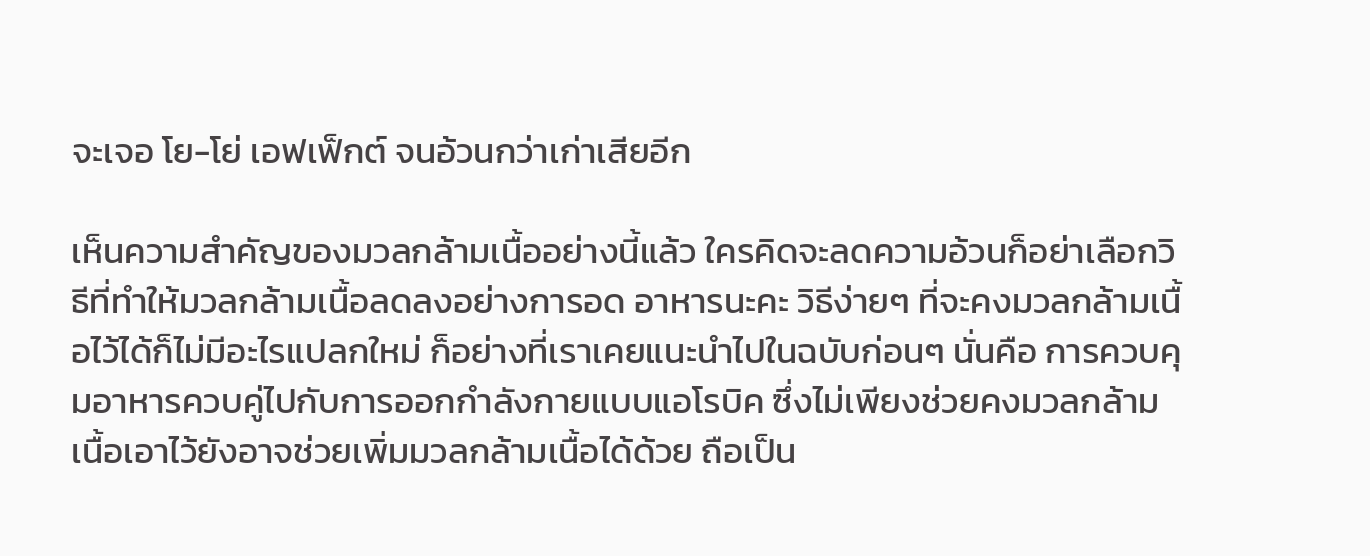จะเจอ โย-โย่ เอฟเฟ็กต์ จนอ้วนกว่าเก่าเสียอีก

เห็นความสำคัญของมวลกล้ามเนื้ออย่างนี้แล้ว ใครคิดจะลดความอ้วนก็อย่าเลือกวิธีที่ทำให้มวลกล้ามเนื้อลดลงอย่างการอด อาหารนะคะ วิธีง่ายๆ ที่จะคงมวลกล้ามเนื้อไว้ได้ก็ไม่มีอะไรแปลกใหม่ ก็อย่างที่เราเคยแนะนำไปในฉบับก่อนๆ นั่นคือ การควบคุมอาหารควบคู่ไปกับการออกกำลังกายแบบแอโรบิค ซึ่งไม่เพียงช่วยคงมวลกล้ามเนื้อเอาไว้ยังอาจช่วยเพิ่มมวลกล้ามเนื้อได้ด้วย ถือเป็น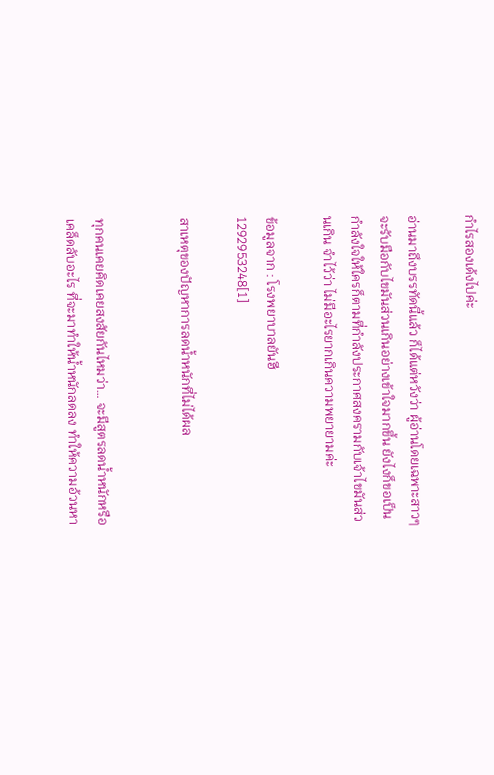กำไรสองเด้งไปค่ะ

อ่านมาถึงบรรทัดนี้แล้ว ก็ได้แต่หวังว่า ผู้อ่านโดยเฉพาะสาวๆจะรับมือกับไขมันส่วนเกินอย่างเข้าใจมากขึ้น ยังไงก็ขอเป็นกำลังใจให้ใครก็ตามที่กำลังประกาศสงครามกับเจ้าไขมันส่วนเกิน จำไว้ว่า ไม่มีอะไรยากเกินความพยายามค่ะ

ข้อมูลจาก : โรงพยาบาลยันฮี
1292953248[1]

สาเหตุของปัญหาการลดน้ำหนักที่ไม่ได้ผล


ทุกคนเคยคิดเคยสงสัยกันไหมว่า… จะมีสูตรลดน้ำหนักหรือเคล็ดลับอะไร ที่จะมาทำให้น้ำหนักลดลง ทำให้ความอ้วนหา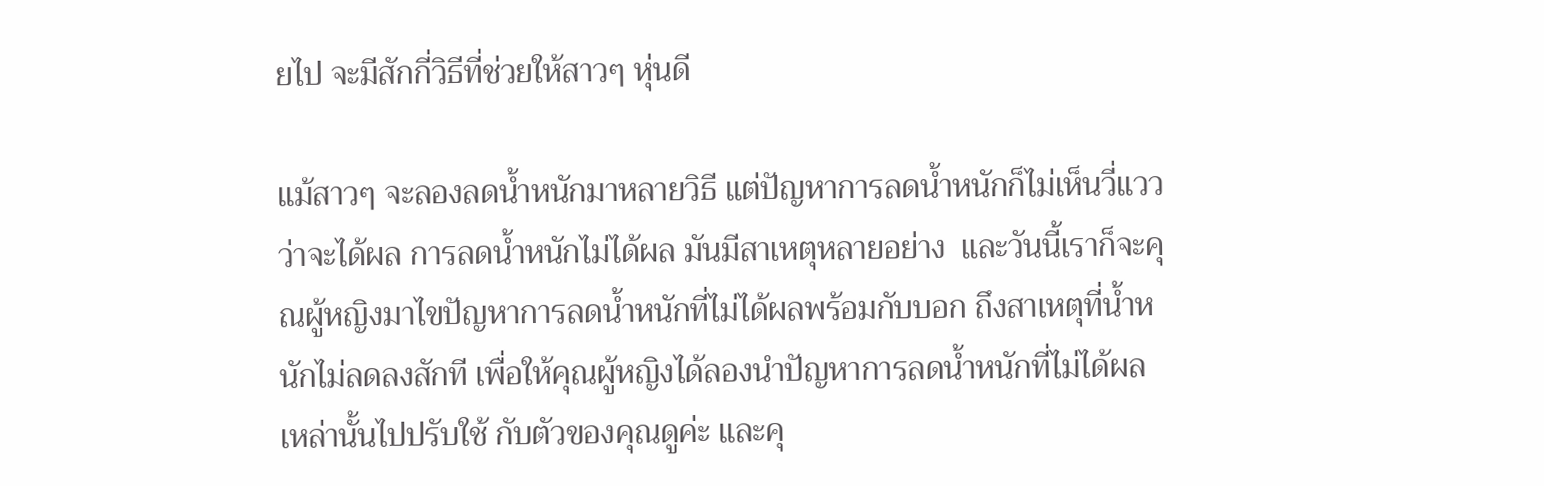ยไป จะมีสักกี่วิธีที่ช่วยให้สาวๆ หุ่นดี

แม้สาวๆ จะลองลดน้ำหนักมาหลายวิธี แต่ปัญหาการลดน้ำหนักก็ไม่เห็นวี่แววว่าจะได้ผล การลดน้ำหนักไม่ได้ผล มันมีสาเหตุหลายอย่าง  และวันนี้เราก็จะคุณผู้หญิงมาไขปัญหาการลดน้ำหนักที่ไม่ได้ผลพร้อมกับบอก ถึงสาเหตุที่น้ำหนักไม่ลดลงสักที เพื่อให้คุณผู้หญิงได้ลองนำปัญหาการลดน้ำหนักที่ไม่ได้ผลเหล่านั้นไปปรับใช้ กับตัวของคุณดูค่ะ และคุ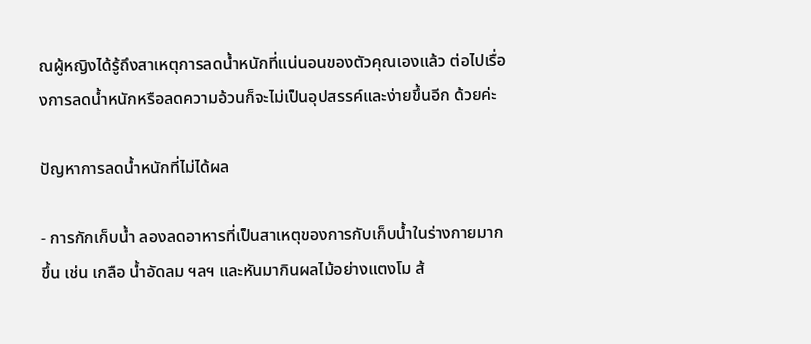ณผู้หญิงได้รู้ถึงสาเหตุการลดน้ำหนักที่แน่นอนของตัวคุณเองแล้ว ต่อไปเรื่องการลดน้ำหนักหรือลดความอ้วนก็จะไม่เป็นอุปสรรค์และง่ายขึ้นอีก ด้วยค่ะ

ปัญหาการลดน้ำหนักที่ไม่ได้ผล

- การกักเก็บน้ำ ลองลดอาหารที่เป็นสาเหตุของการกับเก็บน้ำในร่างกายมากขึ้น เช่น เกลือ น้ำอัดลม ฯลฯ และหันมากินผลไม้อย่างแตงโม ส้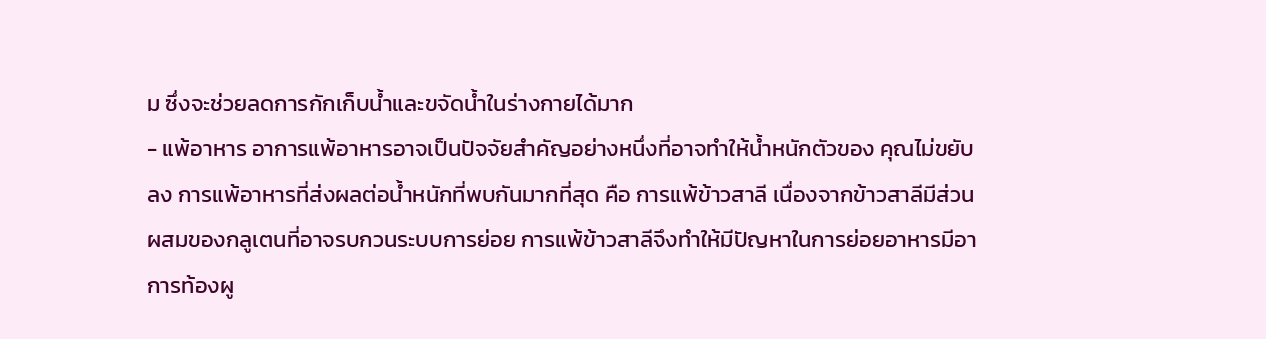ม ซึ่งจะช่วยลดการกักเก็บน้ำและขจัดน้ำในร่างกายได้มาก
- แพ้อาหาร อาการแพ้อาหารอาจเป็นปัจจัยสำคัญอย่างหนึ่งที่อาจทำให้น้ำหนักตัวของ คุณไม่ขยับลง การแพ้อาหารที่ส่งผลต่อน้ำหนักที่พบกันมากที่สุด คือ การแพ้ข้าวสาลี เนื่องจากข้าวสาลีมีส่วนผสมของกลูเตนที่อาจรบกวนระบบการย่อย การแพ้ข้าวสาลีจึงทำให้มีปัญหาในการย่อยอาหารมีอาการท้องผู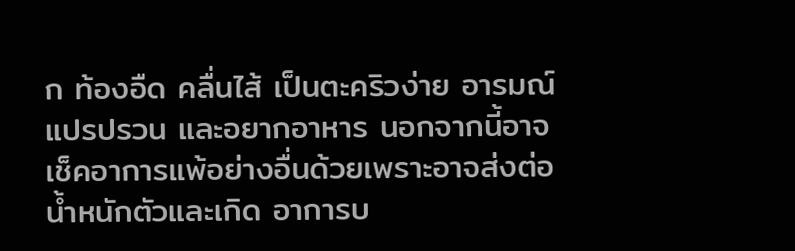ก ท้องอืด คลื่นไส้ เป็นตะคริวง่าย อารมณ์แปรปรวน และอยากอาหาร นอกจากนี้อาจเช็คอาการแพ้อย่างอื่นด้วยเพราะอาจส่งต่อน้ำหนักตัวและเกิด อาการบ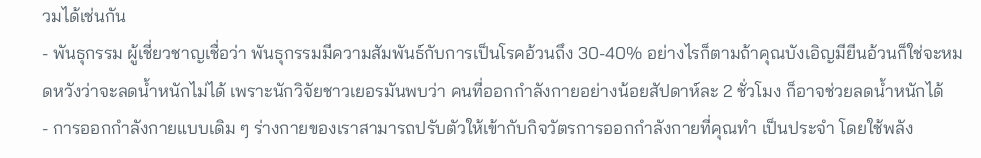วมได้เช่นกัน
- พันธุกรรม ผู้เชี่ยวชาญเชื่อว่า พันธุกรรมมีความสัมพันธ์กับการเป็นโรคอ้วนถึง 30-40% อย่างไรก็ตามถ้าคุณบังเอิญมียีนอ้วนก็ใช่จะหมดหวังว่าจะลดน้ำหนักไม่ได้ เพราะนักวิจัยชาวเยอรมันพบว่า คนที่ออกกำลังกายอย่างน้อยสัปดาห์ละ 2 ชั่วโมง ก็อาจช่วยลดน้ำหนักได้
- การออกกำลังกายแบบเดิม ๆ ร่างกายของเราสามารถปรับตัวให้เข้ากับกิจวัตรการออกกำลังกายที่คุณทำ เป็นประจำ โดยใช้พลัง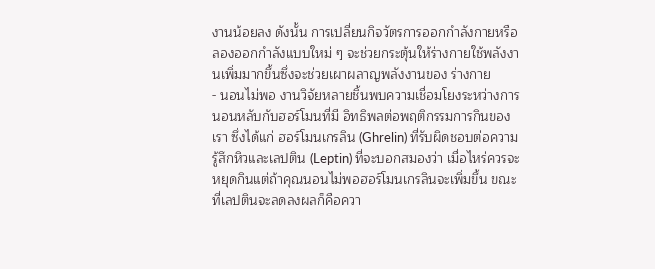งานน้อยลง ดังนั้น การเปลี่ยนกิจวัตรการออกกำลังกายหรือลองออกกำลังแบบใหม่ ๆ จะช่วยกระตุ้นให้ร่างกายใช้พลังงานเพิ่มมากขึ้นซึ่งจะช่วยเผาผลาญพลังงานของ ร่างกาย
- นอนไม่พอ งานวิจัยหลายชิ้นพบความเชื่อมโยงระหว่างการนอนหลับกับฮอร์โมนที่มี อิทธิพลต่อพฤติกรรมการกินของเรา ซึ่งได้แก่ ฮอร์โมนเกรลิน (Ghrelin) ที่รับผิดชอบต่อความรู้สึกหิวและเลปติน (Leptin) ที่จะบอกสมองว่า เมื่อไหร่ควรจะหยุดกินแต่ถ้าคุณนอนไม่พอฮอร์โมนเกรลินจะเพิ่มขึ้น ขณะที่เลปตินจะลดลงผลก็คือควา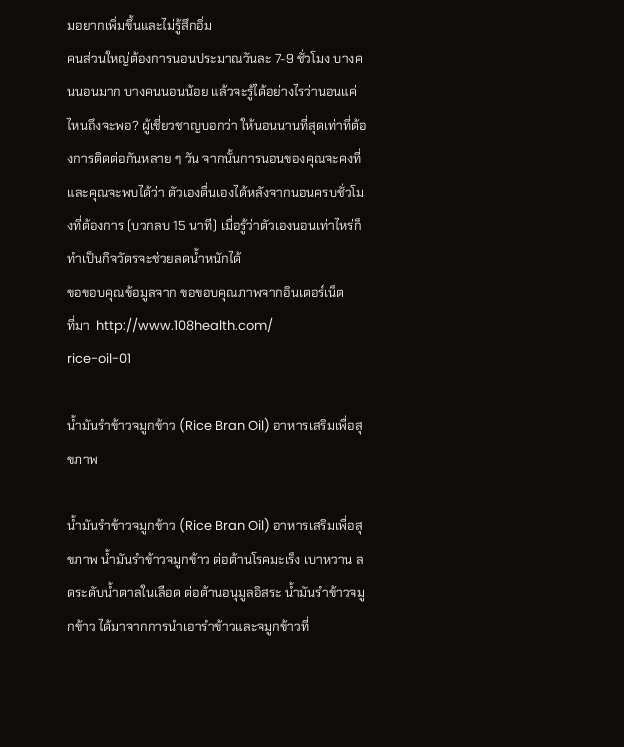มอยากเพิ่มขึ้นและไม่รู้สึกอิ่ม
คนส่วนใหญ่ต้องการนอนประมาณวันละ 7-9 ชั่วโมง บางคนนอนมาก บางคนนอนน้อย แล้วจะรู้ได้อย่างไรว่านอนแค่ไหนถึงจะพอ? ผู้เชี่ยวชาญบอกว่า ให้นอนนานที่สุดเท่าที่ต้องการติดต่อกันหลาย ๆ วัน จากนั้นการนอนของคุณจะคงที่ และคุณจะพบได้ว่า ตัวเองตื่นเองได้หลังจากนอนครบชั่วโมงที่ต้องการ (บวกลบ 15 นาที) เมื่อรู้ว่าตัวเองนอนเท่าไหร่ก็ทำเป็นกิจวัตรจะช่วยลดน้ำหนักได้
ขอขอบคุณข้อมูลจาก ขอขอบคุณภาพจากอินเตอร์เน็ต
ที่มา  http://www.108health.com/
rice-oil-01

น้ำมันรำข้าวจมูกข้าว (Rice Bran Oil) อาหารเสริมเพื่อสุขภาพ

น้ำมันรำข้าวจมูกข้าว (Rice Bran Oil) อาหารเสริมเพื่อสุขภาพ น้ำมันรำข้าวจมูกข้าว ต่อต้านโรคมะเร็ง เบาหวาน ลดระดับน้ำตาลในเลือด ต่อต้านอนุมูลอิสระ น้ำมันรำข้าวจมูกข้าว ได้มาจากการนำเอารำข้าวและจมูกข้าวที่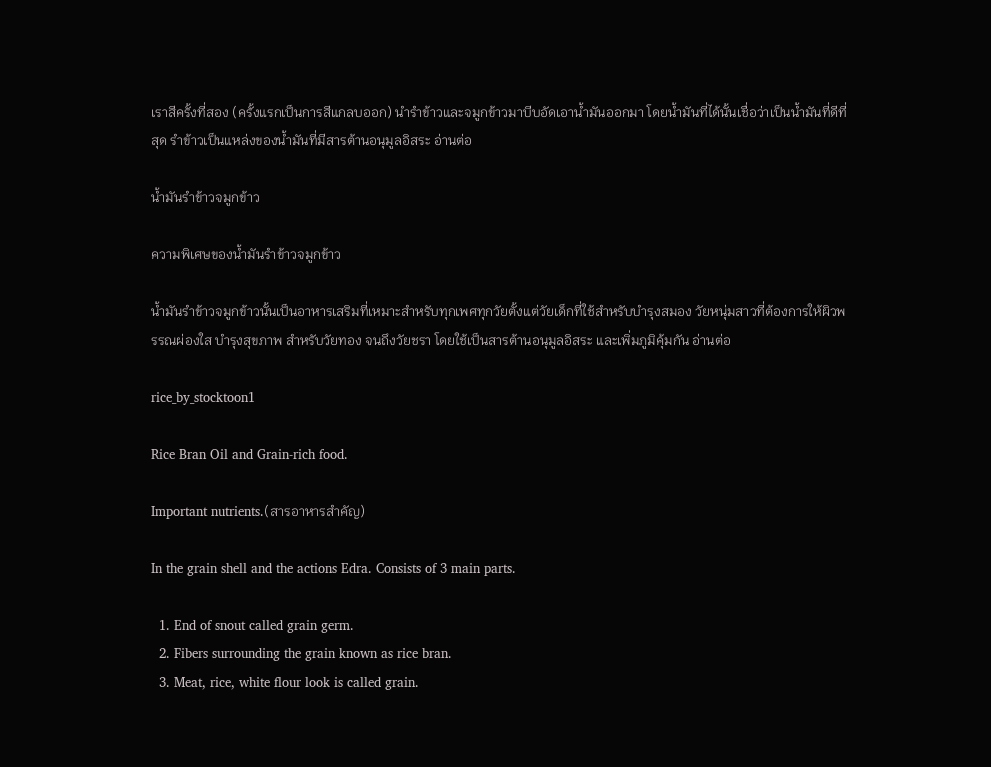เราสีครั้งที่สอง (ครั้งแรกเป็นการสีแกลบออก) นำรำข้าวและจมูกข้าวมาบีบอัดเอาน้ำมันออกมา โดยน้ำมันที่ได้นั้นเชื่อว่าเป็นน้ำมันที่ดีที่สุด รำข้าวเป็นแหล่งของน้ำมันที่มีสารต้านอนุมูลอิสระ อ่านต่อ

น้ำมันรำข้าวจมูกข้าว

ความพิเศษของน้ำมันรำข้าวจมูกข้าว

น้ำมันรำข้าวจมูกข้าวนั้นเป็นอาหารเสริมที่เหมาะสำหรับทุกเพศทุกวัยตั้งแต่วัยเด็กที่ใช้สำหรับบำรุงสมอง วัยหนุ่มสาวที่ต้องการให้ผิวพรรณผ่องใส บำรุงสุขภาพ สำหรับวัยทอง จนถึงวัยชรา โดยใช้เป็นสารต้านอนุมูลอิสระ และเพิ่มภูมิคุ้มกัน อ่านต่อ

rice_by_stocktoon1

Rice Bran Oil and Grain-rich food.

Important nutrients.(สารอาหารสำคัญ)

In the grain shell and the actions Edra. Consists of 3 main parts.

  1. End of snout called grain germ.
  2. Fibers surrounding the grain known as rice bran.
  3. Meat, rice, white flour look is called grain.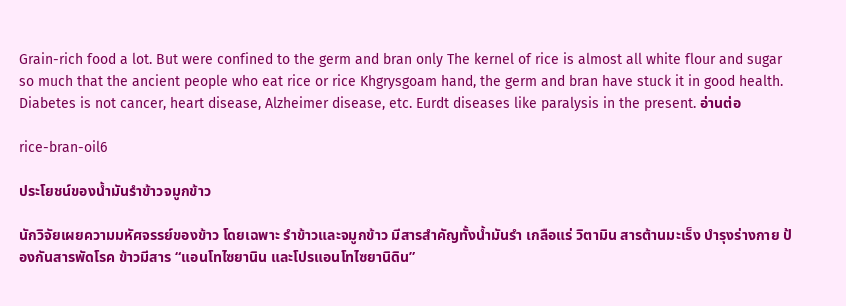Grain-rich food a lot. But were confined to the germ and bran only The kernel of rice is almost all white flour and sugar so much that the ancient people who eat rice or rice Khgrysgoam hand, the germ and bran have stuck it in good health. Diabetes is not cancer, heart disease, Alzheimer disease, etc. Eurdt diseases like paralysis in the present. อ่านต่อ

rice-bran-oil6

ประโยชน์ของน้ำมันรำข้าวจมูกข้าว

นักวิจัยเผยความมหัศจรรย์ของข้าว โดยเฉพาะ รำข้าวและจมูกข้าว มีสารสำคัญทั้งน้ำมันรำ เกลือแร่ วิตามิน สารต้านมะเร็ง บำรุงร่างกาย ป้องกันสารพัดโรค ข้าวมีสาร “แอนโทไซยานิน และโปรแอนโทไซยานิดิน”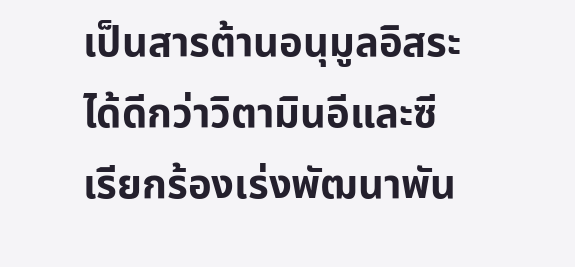เป็นสารต้านอนุมูลอิสระได้ดีกว่าวิตามินอีและซี เรียกร้องเร่งพัฒนาพัน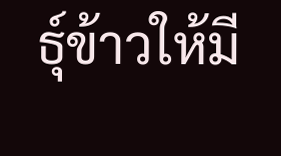ธุ์ข้าวให้มี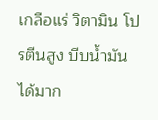เกลือแร่ วิตามิน โปรตีนสูง บีบน้ำมันได้มาก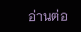อ่านต่อ